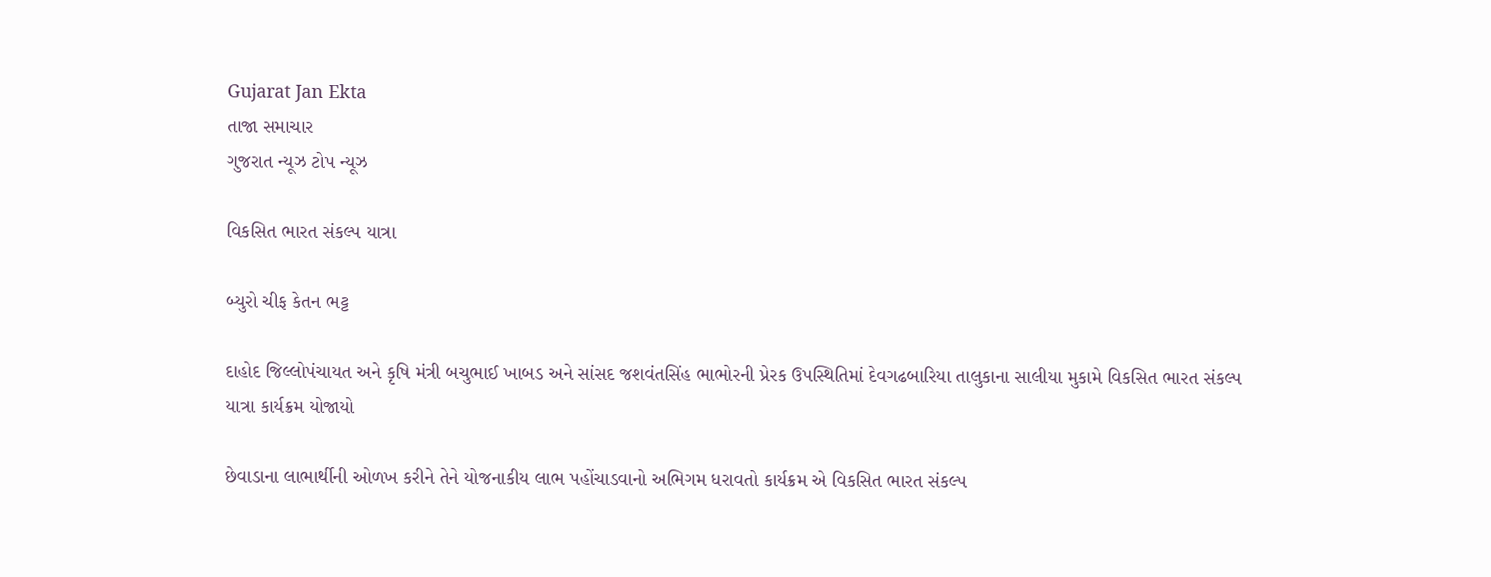Gujarat Jan Ekta
તાજા સમાચાર
ગુજરાત ન્યૂઝ ટોપ ન્યૂઝ

વિકસિત ભારત સંકલ્પ યાત્રા

બ્યુરો ચીફ કેતન ભટ્ટ

દાહોદ જિલ્લોપંચાયત અને કૃષિ મંત્રી બચુભાઈ ખાબડ અને સાંસદ જશવંતસિંહ ભાભોરની પ્રેરક ઉપસ્થિતિમાં દેવગઢબારિયા તાલુકાના સાલીયા મુકામે વિકસિત ભારત સંકલ્પ યાત્રા કાર્યક્રમ યોજાયો

છેવાડાના લાભાર્થીની ઓળખ કરીને તેને યોજનાકીય લાભ પહોંચાડવાનો અભિગમ ધરાવતો કાર્યક્રમ એ વિકસિત ભારત સંકલ્પ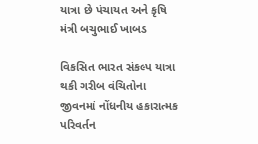યાત્રા છે પંચાયત અને કૃષિ મંત્રી બચુભાઈ ખાબડ

વિકસિત ભારત સંકલ્પ યાત્રા થકી ગરીબ વંચિતોના જીવનમાં નોંધનીય હકારાત્મક પરિવર્તન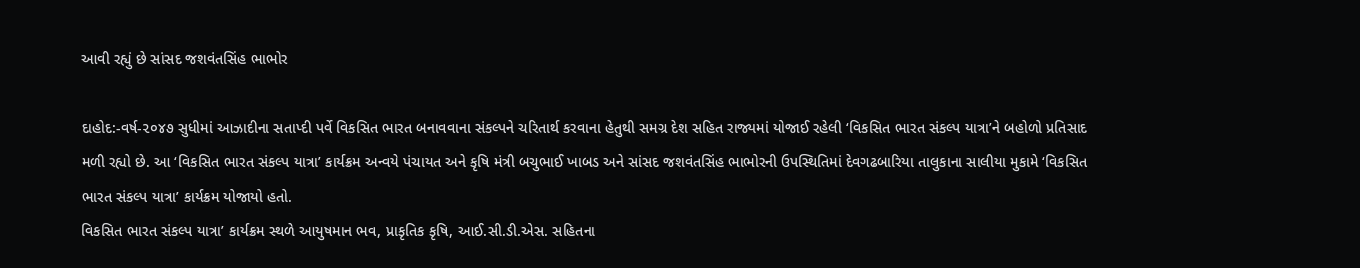આવી રહ્યું છે સાંસદ જશવંતસિંહ ભાભોર

દાહોદ:-વર્ષ-૨૦૪૭ સુધીમાં આઝાદીના સતાપ્દી પર્વે વિકસિત ભારત બનાવવાના સંકલ્પને ચરિતાર્થ કરવાના હેતુથી સમગ્ર દેશ સહિત રાજ્યમાં યોજાઈ રહેલી ‘વિકસિત ભારત સંકલ્પ યાત્રા’ને બહોળો પ્રતિસાદ મળી રહ્યો છે. આ ‘વિકસિત ભારત સંકલ્પ યાત્રા’ કાર્યક્રમ અન્વયે પંચાયત અને કૃષિ મંત્રી બચુભાઈ ખાબડ અને સાંસદ જશવંતસિંહ ભાભોરની ઉપસ્થિતિમાં દેવગઢબારિયા તાલુકાના સાલીયા મુકામે ‘વિકસિત ભારત સંકલ્પ યાત્રા’ કાર્યક્રમ યોજાયો હતો.
વિકસિત ભારત સંકલ્પ યાત્રા’ કાર્યક્રમ સ્થળે આયુષમાન ભવ, પ્રાકૃતિક કૃષિ, આઈ.સી.ડી.એસ. સહિતના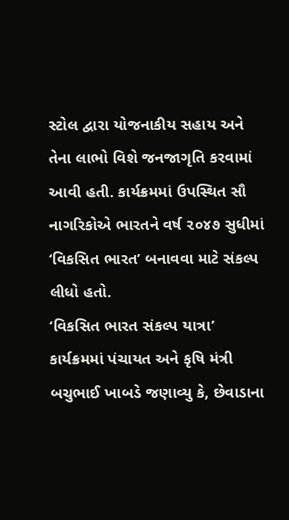સ્ટોલ દ્વારા યોજનાકીય સહાય અને તેના લાભો વિશે જનજાગૃતિ કરવામાં આવી હતી. કાર્યક્રમમાં ઉપસ્થિત સૌ નાગરિકોએ ભારતને વર્ષ ૨૦૪૭ સુધીમાં ‘વિકસિત ભારત’ બનાવવા માટે સંકલ્પ લીધો હતો.
‘વિકસિત ભારત સંકલ્પ યાત્રા’ કાર્યક્રમમાં પંચાયત અને કૃષિ મંત્રી બચુભાઈ ખાબડે જણાવ્યુ કે, છેવાડાના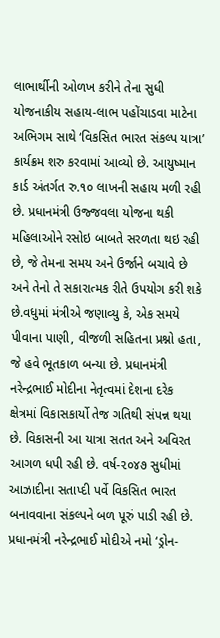લાભાર્થીની ઓળખ કરીને તેના સુધી યોજનાકીય સહાય-લાભ પહોંચાડવા માટેના અભિગમ સાથે ‘વિકસિત ભારત સંકલ્પ યાત્રા’ કાર્યક્રમ શરુ કરવામાં આવ્યો છે. આયુષ્માન કાર્ડ અંતર્ગત રુ.૧૦ લાખની સહાય મળી રહી છે. પ્રધાનમંત્રી ઉજ્જવલા યોજના થકી મહિલાઓને રસોઇ બાબતે સરળતા થઇ રહી છે, જે તેમના સમય અને ઉર્જાને બચાવે છે અને તેનો તે સકારાત્મક રીતે ઉપયોગ કરી શકે છે.વધુમાં મંત્રીએ જણાવ્યુ કે, એક સમયે પીવાના પાણી, વીજળી સહિતના પ્રશ્નો હતા, જે હવે ભૂતકાળ બન્યા છે. પ્રધાનમંત્રી નરેન્દ્રભાઈ મોદીના નેતૃત્વમાં દેશના દરેક ક્ષેત્રમાં વિકાસકાર્યો તેજ ગતિથી સંપન્ન થયા છે. વિકાસની આ યાત્રા સતત અને અવિરત આગળ ધપી રહી છે. વર્ષ-૨૦૪૭ સુધીમાં આઝાદીના સતાપ્દી પર્વે વિકસિત ભારત બનાવવાના સંકલ્પને બળ પૂરું પાડી રહી છે. પ્રધાનમંત્રી નરેન્દ્રભાઈ મોદીએ નમો ‘ડ્રોન-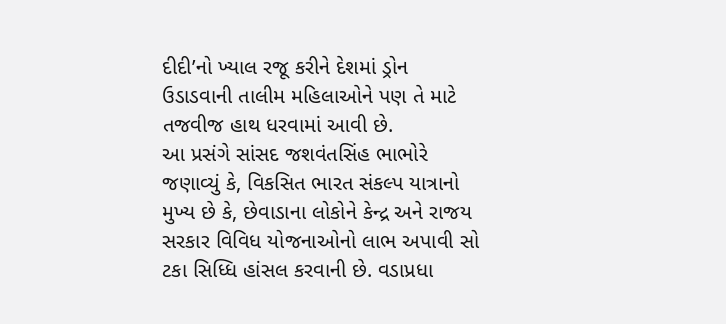દીદી’નો ખ્યાલ રજૂ કરીને દેશમાં ડ્રોન ઉડાડવાની તાલીમ મહિલાઓને પણ તે માટે તજવીજ હાથ ધરવામાં આવી છે.
આ પ્રસંગે સાંસદ જશવંતસિંહ ભાભોરે જણાવ્યું કે, વિકસિત ભારત સંકલ્પ યાત્રાનો મુખ્ય છે કે, છેવાડાના લોકોને કેન્દ્ર અને રાજય સરકાર વિવિધ યોજનાઓનો લાભ અપાવી સો ટકા સિધ્ધિ હાંસલ કરવાની છે. વડાપ્રધા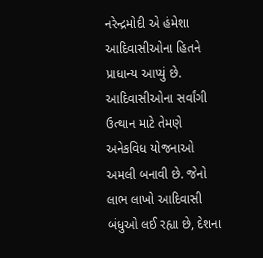નરેન્દ્રમોદી એ હંમેશા આદિવાસીઓના હિતને પ્રાધાન્ય આપ્યું છે. આદિવાસીઓના સર્વાંગી ઉત્થાન માટે તેમણે અનેકવિધ યોજનાઓ અમલી બનાવી છે. જેનો લાભ લાખો આદિવાસી બંધુઓ લઈ રહ્યા છે, દેશના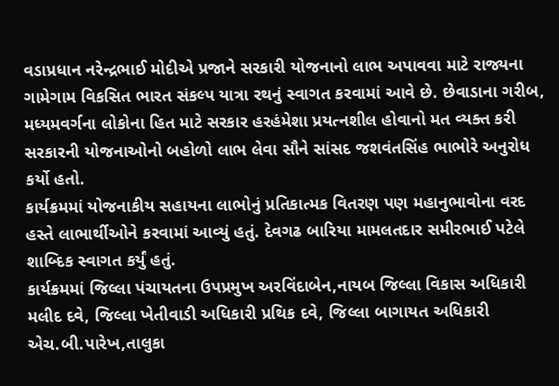વડાપ્રધાન નરેન્દ્રભાઈ મોદીએ પ્રજાને સરકારી યોજનાનો લાભ અપાવવા માટે રાજ્યના ગામેગામ વિકસિત ભારત સંકલ્પ યાત્રા રથનું સ્વાગત કરવામાં આવે છે. છેવાડાના ગરીબ, મધ્યમવર્ગના લોકોના હિત માટે સરકાર હરહંમેશા પ્રયત્નશીલ હોવાનો મત વ્યક્ત કરી સરકારની યોજનાઓનો બહોળો લાભ લેવા સૌને સાંસદ જશવંતસિંહ ભાભોરે અનુરોધ કર્યો હતો.
કાર્યક્રમમાં યોજનાકીય સહાયના લાભોનું પ્રતિકાત્મક વિતરણ પણ મહાનુભાવોના વરદ હસ્તે લાભાર્થીઓને કરવામાં આવ્યું હતું. દેવગઢ બારિયા મામલતદાર સમીરભાઈ પટેલે શાબ્દિક સ્વાગત કર્યું હતું.
કાર્યક્રમમાં જિલ્લા પંચાયતના ઉપપ્રમુખ અરવિંદાબેન,નાયબ જિલ્લા વિકાસ અધિકારી મલીદ દવે, જિલ્લા ખેતીવાડી અધિકારી પ્રથિક દવે, જિલ્લા બાગાયત અધિકારી એચ.બી.પારેખ,તાલુકા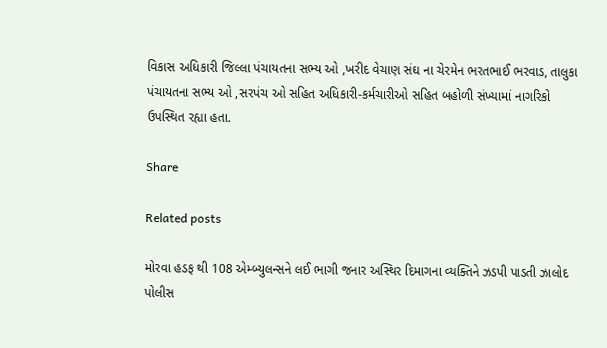વિકાસ અધિકારી જિલ્લા પંચાયતના સભ્ય ઓ ,ખરીદ વેચાણ સંઘ ના ચેરમેન ભરતભાઈ ભરવાડ, તાલુકા પંચાયતના સભ્ય ઓ ,સરપંચ ઓ સહિત અધિકારી-કર્મચારીઓ સહિત બહોળી સંખ્યામાં નાગરિકો ઉપસ્થિત રહ્યા હતા.

Share

Related posts

મોરવા હડફ થી 108 એમ્બ્યુલન્સને લઈ ભાગી જનાર અસ્થિર દિમાગના વ્યક્તિને ઝડપી પાડતી ઝાલોદ પોલીસ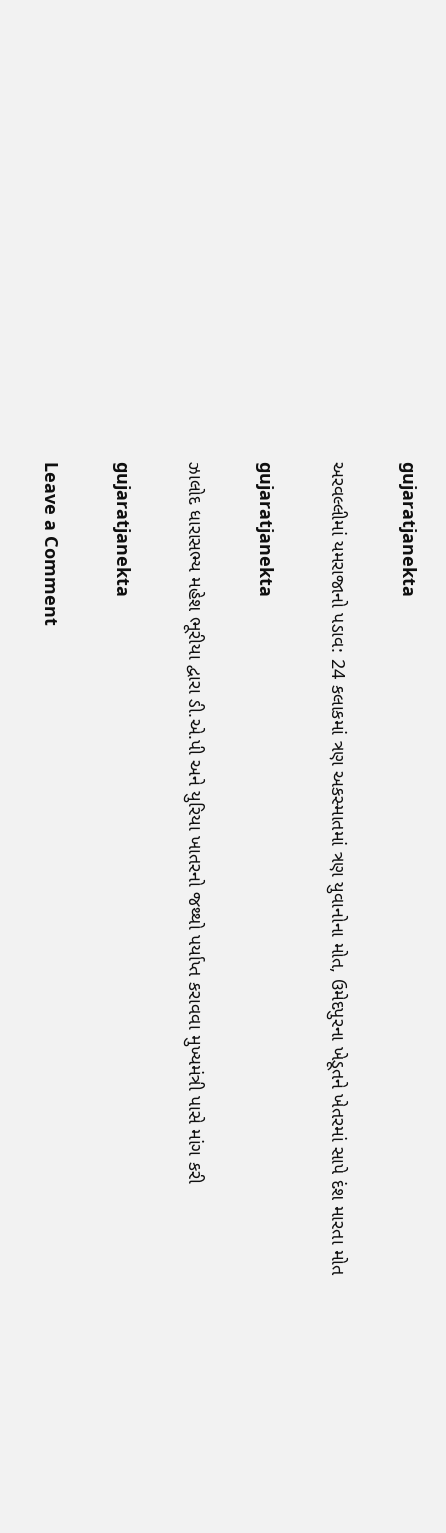gujaratjanekta

અરવલ્લીમાં યમરાજાનો પડાવ: 24 કલાકમાં ત્રણ અકસ્માતમાં ત્રણ યુવાનોના મોત, ઉમેદપુરના ખેડૂતને ખેતરમાં સાપે દંશ મારતા મોત

gujaratjanekta

ઝાલોદ ધારાસભ્ય મહેશ ભૂરીયા દ્વારા ડી.એ.પી અને યુરિયા ખાતરનો જથ્થો પર્યાપ્ત કરાવવા મુખ્યમંત્રી પાસે માંગ કરી

gujaratjanekta

Leave a Comment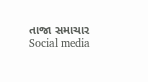તાજા સમાચાર
Social media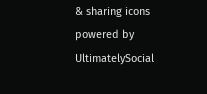& sharing icons powered by UltimatelySocial